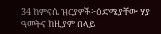34 ከምናሴ ዝርያዎች፦ዕድሜያቸው ሃያ ዓመትና ከዚያም በላይ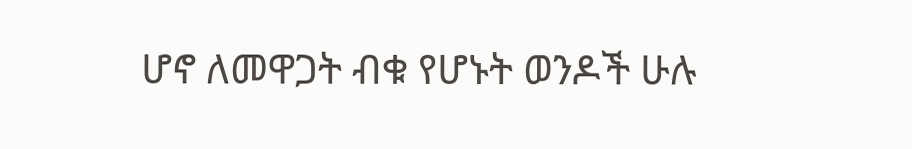ሆኖ ለመዋጋት ብቁ የሆኑት ወንዶች ሁሉ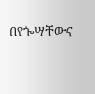በየጐሣቸውና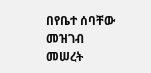በየቤተ ሰባቸው መዝገብ መሠረት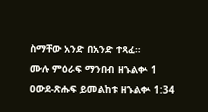ስማቸው አንድ በአንድ ተጻፈ።
ሙሉ ምዕራፍ ማንበብ ዘኁልቍ 1
ዐውደ-ጽሑፍ ይመልከቱ ዘኁልቍ 1:34